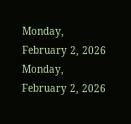Monday, February 2, 2026
Monday, February 2, 2026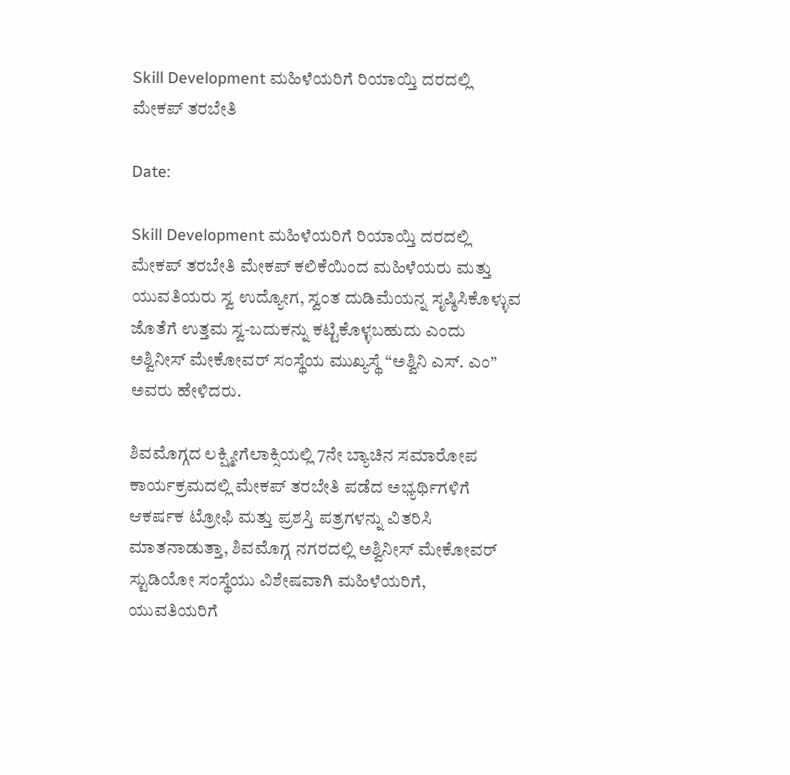Skill Development ಮಹಿಳೆಯರಿಗೆ ರಿಯಾಯ್ತಿ ದರದಲ್ಲಿ ಮೇಕಪ್ ತರಬೇತಿ

Date:

Skill Development ಮಹಿಳೆಯರಿಗೆ ರಿಯಾಯ್ತಿ ದರದಲ್ಲಿ ಮೇಕಪ್ ತರಬೇತಿ ಮೇಕಪ್ ಕಲಿಕೆಯಿಂದ ಮಹಿಳೆಯರು ಮತ್ತು ಯುವತಿಯರು ಸ್ವ ಉದ್ಯೋಗ, ಸ್ವಂತ ದುಡಿಮೆಯನ್ನ ಸೃಷ್ಠಿಸಿಕೊಳ್ಳುವ ಜೊತೆಗೆ ಉತ್ತಮ ಸ್ವ-ಬದುಕನ್ನು ಕಟ್ಟಿಕೊಳ್ಳಬಹುದು ಎಂದು ಅಶ್ವಿನೀಸ್ ಮೇಕೋವರ್ ಸಂಸ್ಥೆಯ ಮುಖ್ಯಸ್ಥೆ “ಅಶ್ವಿನಿ ಎಸ್. ಎಂ” ಅವರು ಹೇಳಿದರು.

ಶಿವಮೊಗ್ಗದ ಲಕ್ಷ್ಮೀಗೆಲಾಕ್ಸಿಯಲ್ಲಿ 7ನೇ ಬ್ಯಾಚಿನ ಸಮಾರೋಪ ಕಾರ್ಯಕ್ರಮದಲ್ಲಿ ಮೇಕಪ್ ತರಬೇತಿ ಪಡೆದ ಅಭ್ಯರ್ಥಿಗಳಿಗೆ ಆಕರ್ಷಕ ಟ್ರೋಫಿ ಮತ್ತು ಪ್ರಶಸ್ತಿ ಪತ್ರಗಳನ್ನು ವಿತರಿಸಿ ಮಾತನಾಡುತ್ತಾ, ಶಿವಮೊಗ್ಗ ನಗರದಲ್ಲಿ ಅಶ್ವಿನೀಸ್ ಮೇಕೋವರ್ ಸ್ಟುಡಿಯೋ ಸಂಸ್ಥೆಯು ವಿಶೇಷವಾಗಿ ಮಹಿಳೆಯರಿಗೆ, ಯುವತಿಯರಿಗೆ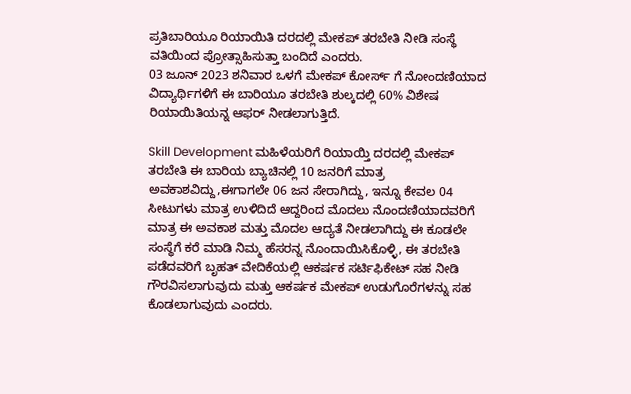ಪ್ರತಿಬಾರಿಯೂ ರಿಯಾಯಿತಿ ದರದಲ್ಲಿ ಮೇಕಪ್ ತರಬೇತಿ ನೀಡಿ ಸಂಸ್ಥೆ ವತಿಯಿಂದ ಪ್ರೋತ್ಸಾಹಿಸುತ್ತಾ ಬಂದಿದೆ ಎಂದರು.
03 ಜೂನ್ 2023 ಶನಿವಾರ ಒಳಗೆ ಮೇಕಪ್ ಕೋರ್ಸ್ ಗೆ ನೋಂದಣಿಯಾದ ವಿದ್ಯಾರ್ಥಿಗಳಿಗೆ ಈ ಬಾರಿಯೂ ತರಬೇತಿ ಶುಲ್ಕದಲ್ಲಿ 60% ವಿಶೇಷ ರಿಯಾಯಿತಿಯನ್ನ ಆಫರ್ ನೀಡಲಾಗುತ್ತಿದೆ.

Skill Development ಮಹಿಳೆಯರಿಗೆ ರಿಯಾಯ್ತಿ ದರದಲ್ಲಿ ಮೇಕಪ್ ತರಬೇತಿ ಈ ಬಾರಿಯ ಬ್ಯಾಚಿನಲ್ಲಿ 10 ಜನರಿಗೆ ಮಾತ್ರ ಅವಕಾಶವಿದ್ದು,ಈಗಾಗಲೇ 06 ಜನ ಸೇರಾಗಿದ್ದು, ಇನ್ನೂ ಕೇವಲ 04 ಸೀಟುಗಳು ಮಾತ್ರ ಉಳಿದಿದೆ ಆದ್ದರಿಂದ ಮೊದಲು ನೊಂದಣಿಯಾದವರಿಗೆ ಮಾತ್ರ ಈ ಅವಕಾಶ ಮತ್ತು ಮೊದಲ ಆದ್ಯತೆ ನೀಡಲಾಗಿದ್ದು ಈ ಕೂಡಲೇ ಸಂಸ್ಥೆಗೆ ಕರೆ ಮಾಡಿ ನಿಮ್ಮ ಹೆಸರನ್ನ ನೊಂದಾಯಿಸಿಕೊಳ್ಳಿ, ಈ ತರಬೇತಿ ಪಡೆದವರಿಗೆ ಬೃಹತ್ ವೇದಿಕೆಯಲ್ಲಿ ಆಕರ್ಷಕ ಸರ್ಟಿಫಿಕೇಟ್ ಸಹ ನೀಡಿ ಗೌರವಿಸಲಾಗುವುದು ಮತ್ತು ಆಕರ್ಷಕ ಮೇಕಪ್ ಉಡುಗೊರೆಗಳನ್ನು ಸಹ ಕೊಡಲಾಗುವುದು ಎಂದರು.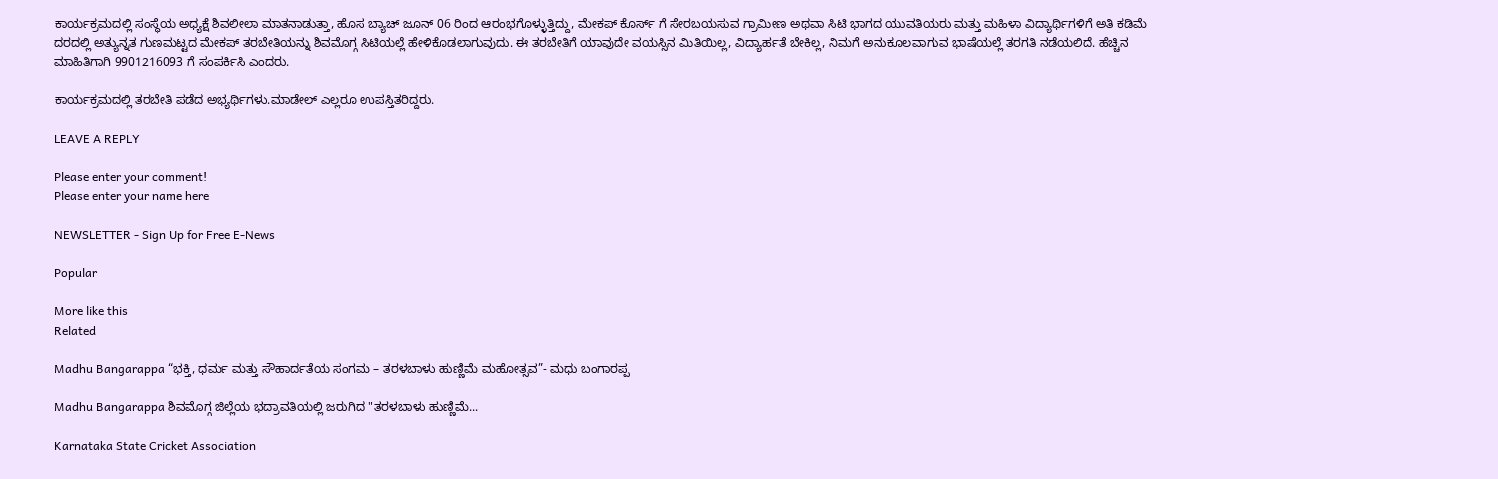ಕಾರ್ಯಕ್ರಮದಲ್ಲಿ ಸಂಸ್ಥೆಯ ಅಧ್ಯಕ್ಷೆ ಶಿವಲೀಲಾ ಮಾತನಾಡುತ್ತಾ, ಹೊಸ ಬ್ಯಾಚ್ ಜೂನ್ 06 ರಿಂದ ಆರಂಭಗೊಳ್ಳುತ್ತಿದ್ದು, ಮೇಕಪ್ ಕೊರ್ಸ್ ಗೆ ಸೇರಬಯಸುವ ಗ್ರಾಮೀಣ ಅಥವಾ ಸಿಟಿ ಭಾಗದ ಯುವತಿಯರು ಮತ್ತು ಮಹಿಳಾ ವಿದ್ಯಾರ್ಥಿಗಳಿಗೆ ಅತಿ ಕಡಿಮೆ ದರದಲ್ಲಿ ಅತ್ಯುನ್ನತ ಗುಣಮಟ್ಟದ ಮೇಕಪ್ ತರಬೇತಿಯನ್ನು ಶಿವಮೊಗ್ಗ ಸಿಟಿಯಲ್ಲೆ ಹೇಳಿಕೊಡಲಾಗುವುದು. ಈ ತರಬೇತಿಗೆ ಯಾವುದೇ ವಯಸ್ಸಿನ ಮಿತಿಯಿಲ್ಲ, ವಿದ್ಯಾರ್ಹತೆ ಬೇಕಿಲ್ಲ, ನಿಮಗೆ ಅನುಕೂಲವಾಗುವ ಭಾಷೆಯಲ್ಲೆ ತರಗತಿ ನಡೆಯಲಿದೆ. ಹೆಚ್ಚಿನ ಮಾಹಿತಿಗಾಗಿ 9901216093 ಗೆ ಸಂಪರ್ಕಿಸಿ ಎಂದರು.

ಕಾರ್ಯಕ್ರಮದಲ್ಲಿ ತರಬೇತಿ ಪಡೆದ ಅಭ್ಯರ್ಥಿಗಳು.ಮಾಡೇಲ್ ಎಲ್ಲರೂ ಉಪಸ್ತಿತರಿದ್ದರು.

LEAVE A REPLY

Please enter your comment!
Please enter your name here

NEWSLETTER - Sign Up for Free E-News

Popular

More like this
Related

Madhu Bangarappa “ಭಕ್ತಿ, ಧರ್ಮ ಮತ್ತು ಸೌಹಾರ್ದತೆಯ ಸಂಗಮ – ತರಳಬಾಳು ಹುಣ್ಣಿಮೆ ಮಹೋತ್ಸವ”- ಮಧು ಬಂಗಾರಪ್ಪ

Madhu Bangarappa ಶಿವಮೊಗ್ಗ ಜಿಲ್ಲೆಯ ಭದ್ರಾವತಿಯಲ್ಲಿ ಜರುಗಿದ "ತರಳಬಾಳು ಹುಣ್ಣಿಮೆ...

Karnataka State Cricket Association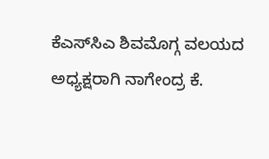ಕೆಎಸ್‌ಸಿಎ ಶಿವಮೊಗ್ಗ ವಲಯದ ಅಧ್ಯಕ್ಷರಾಗಿ ನಾಗೇಂದ್ರ ಕೆ.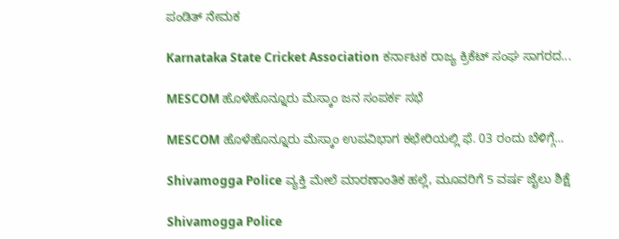ಪಂಡಿತ್ ನೇಮಕ

Karnataka State Cricket Association ಕರ್ನಾಟಕ ರಾಜ್ಯ ಕ್ರಿಕೆಟ್ ಸಂಘ ಸಾಗರದ...

MESCOM ಹೊಳೆಹೊನ್ನೂರು ಮೆಸ್ಕಾಂ ಜನ ಸಂಪರ್ಕ ಸಭೆ

MESCOM ಹೊಳೆಹೊನ್ನೂರು ಮೆಸ್ಕಾಂ ಉಪವಿಭಾಗ ಕಛೇರಿಯಲ್ಲಿ ಫೆ. 03 ರಂದು ಬೆಳಿಗ್ಗೆ...

Shivamogga Police ವ್ಯಕ್ತಿ ಮೇಲೆ ಮಾರಣಾಂತಿಕ ಹಲ್ಲೆ, ಮೂವರಿಗೆ 5 ವರ್ಷ ಜೈಲು ಶಿಕ್ಷೆ

Shivamogga Police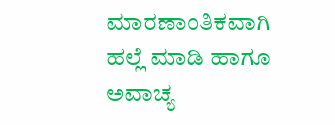ಮಾರಣಾಂತಿಕವಾಗಿ ಹಲ್ಲೆ ಮಾಡಿ ಹಾಗೂ ಅವಾಚ್ಯ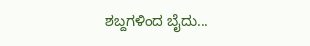ಶಬ್ದಗಳಿಂದ ಬೈದು...